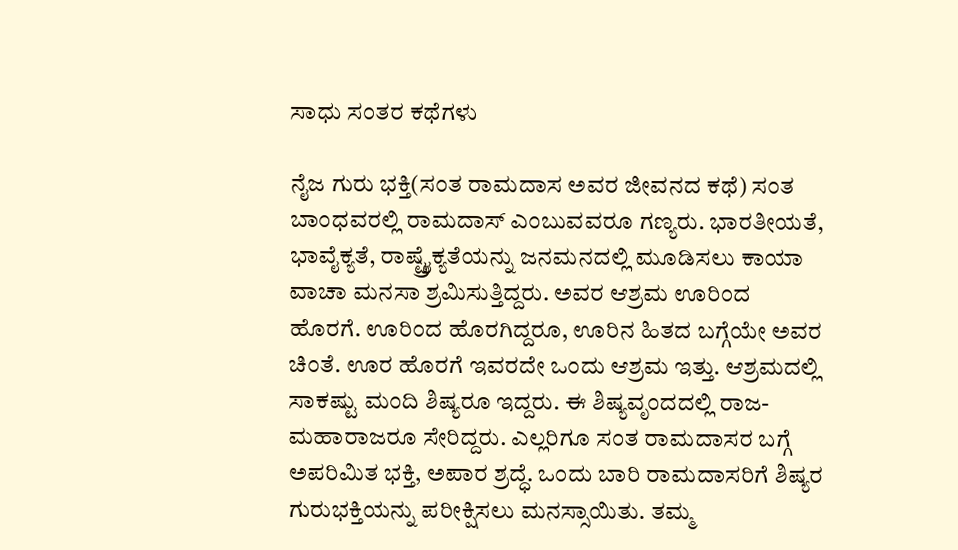ಸಾಧು ಸಂತರ ಕಥೆಗಳು

ನೈಜ ಗುರು ಭಕ್ತಿ(ಸಂತ ರಾಮದಾಸ ಅವರ ಜೀವನದ ಕಥೆ) ಸಂತ ಬಾಂಧವರಲ್ಲಿ ರಾಮದಾಸ್ ಎಂಬುವವರೂ ಗಣ್ಯರು. ಭಾರತೀಯತೆ, ಭಾವೈಕ್ಯತೆ, ರಾಷ್ಟ್ರೈಕ್ಯತೆಯನ್ನು ಜನಮನದಲ್ಲಿ ಮೂಡಿಸಲು ಕಾಯಾ ವಾಚಾ ಮನಸಾ ಶ್ರಮಿಸುತ್ತಿದ್ದರು. ಅವರ ಆಶ್ರಮ ಊರಿಂದ ಹೊರಗೆ. ಊರಿಂದ ಹೊರಗಿದ್ದರೂ, ಊರಿನ ಹಿತದ ಬಗ್ಗೆಯೇ ಅವರ ಚಿಂತೆ. ಊರ ಹೊರಗೆ ಇವರದೇ ಒಂದು ಆಶ್ರಮ ಇತ್ತು. ಆಶ್ರಮದಲ್ಲಿ ಸಾಕಷ್ಟು ಮಂದಿ ಶಿಷ್ಯರೂ ಇದ್ದರು. ಈ ಶಿಷ್ಯವೃಂದದಲ್ಲಿ ರಾಜ-ಮಹಾರಾಜರೂ ಸೇರಿದ್ದರು. ಎಲ್ಲರಿಗೂ ಸಂತ ರಾಮದಾಸರ ಬಗ್ಗೆ ಅಪರಿಮಿತ ಭಕ್ತಿ, ಅಪಾರ ಶ್ರದ್ಧೆ. ಒಂದು ಬಾರಿ ರಾಮದಾಸರಿಗೆ ಶಿಷ್ಯರ ಗುರುಭಕ್ತಿಯನ್ನು ಪರೀಕ್ಷಿಸಲು ಮನಸ್ಸಾಯಿತು. ತಮ್ಮ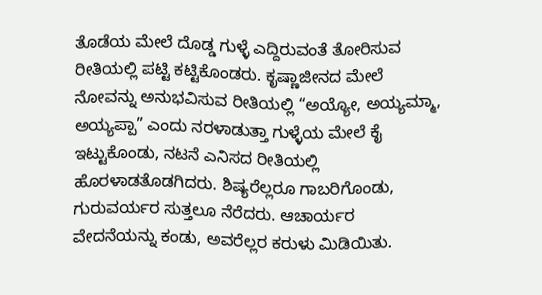ತೊಡೆಯ ಮೇಲೆ ದೊಡ್ಡ ಗುಳ್ಳೆ ಎದ್ದಿರುವಂತೆ ತೋರಿಸುವ ರೀತಿಯಲ್ಲಿ ಪಟ್ಟಿ ಕಟ್ಟಿಕೊಂಡರು. ಕೃಷ್ಣಾಜೀನದ ಮೇಲೆ ನೋವನ್ನು ಅನುಭವಿಸುವ ರೀತಿಯಲ್ಲಿ “ಅಯ್ಯೋ, ಅಯ್ಯಮ್ಮಾ, ಅಯ್ಯಪ್ಪಾ” ಎಂದು ನರಳಾಡುತ್ತಾ ಗುಳ್ಳೆಯ ಮೇಲೆ ಕೈ ಇಟ್ಟುಕೊಂಡು, ನಟನೆ ಎನಿಸದ ರೀತಿಯಲ್ಲಿ ಹೊರಳಾಡತೊಡಗಿದರು. ಶಿಷ್ಯರೆಲ್ಲರೂ ಗಾಬರಿಗೊಂಡು, ಗುರುವರ್ಯರ ಸುತ್ತಲೂ ನೆರೆದರು. ಆಚಾರ್ಯರ ವೇದನೆಯನ್ನು ಕಂಡು, ಅವರೆಲ್ಲರ ಕರುಳು ಮಿಡಿಯಿತು.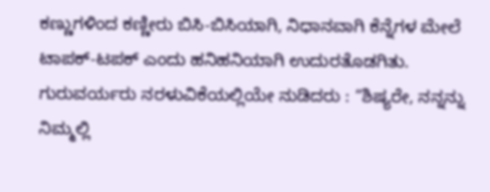ಕಣ್ಣುಗಳಿಂದ ಕಣ್ಣೀರು ಬಿಸಿ-ಬಿಸಿಯಾಗಿ, ನಿಧಾನವಾಗಿ ಕೆನ್ನೆಗಳ ಮೇಲೆ ಟಾಪಕ್-ಟಪಕ್ ಎಂದು ಹನಿಹನಿಯಾಗಿ ಉದುರತೊಡಗಿತು. ಗುರುವರ್ಯರು ನರಳುವಿಕೆಯಲ್ಲಿಯೇ ನುಡಿದರು : “ಶಿಷ್ಯರೇ, ನನ್ನನ್ನು ನಿಮ್ಮಲ್ಲಿ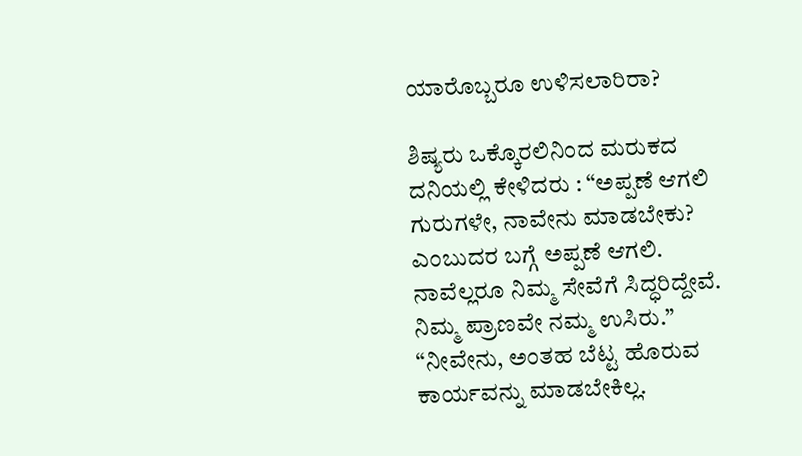ಯಾರೊಬ್ಬರೂ ಉಳಿಸಲಾರಿರಾ?

ಶಿಷ್ಯರು ಒಕ್ಕೊರಲಿನಿಂದ ಮರುಕದ ದನಿಯಲ್ಲಿ ಕೇಳಿದರು : “ಅಪ್ಪಣೆ ಆಗಲಿ ಗುರುಗಳೇ, ನಾವೇನು ಮಾಡಬೇಕು? ಎಂಬುದರ ಬಗ್ಗೆ ಅಪ್ಪಣೆ ಆಗಲಿ. ನಾವೆಲ್ಲರೂ ನಿಮ್ಮ ಸೇವೆಗೆ ಸಿದ್ಧರಿದ್ದೇವೆ. ನಿಮ್ಮ ಪ್ರಾಣವೇ ನಮ್ಮ ಉಸಿರು.” “ನೀವೇನು, ಅಂತಹ ಬೆಟ್ಟ ಹೊರುವ ಕಾರ್ಯವನ್ನು ಮಾಡಬೇಕಿಲ್ಲ.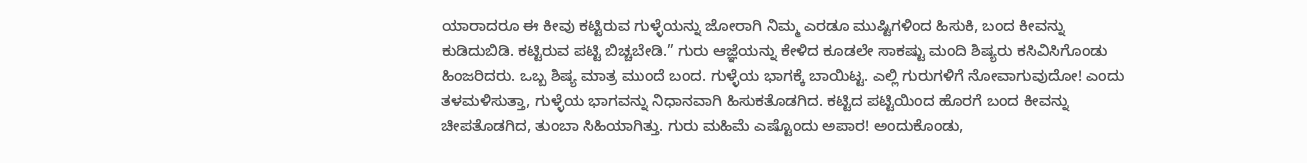ಯಾರಾದರೂ ಈ ಕೀವು ಕಟ್ಟಿರುವ ಗುಳ್ಳೆಯನ್ನು ಜೋರಾಗಿ ನಿಮ್ಮ ಎರಡೂ ಮುಷ್ಟಿಗಳಿಂದ ಹಿಸುಕಿ, ಬಂದ ಕೀವನ್ನು ಕುಡಿದುಬಿಡಿ. ಕಟ್ಟಿರುವ ಪಟ್ಟಿ ಬಿಚ್ಚಬೇಡಿ.” ಗುರು ಆಜ್ಞೆಯನ್ನು ಕೇಳಿದ ಕೂಡಲೇ ಸಾಕಷ್ಟು ಮಂದಿ ಶಿಷ್ಯರು ಕಸಿವಿಸಿಗೊಂಡು ಹಿಂಜರಿದರು. ಒಬ್ಬ ಶಿಷ್ಯ ಮಾತ್ರ ಮುಂದೆ ಬಂದ. ಗುಳ್ಳೆಯ ಭಾಗಕ್ಕೆ ಬಾಯಿಟ್ಟ. ಎಲ್ಲಿ ಗುರುಗಳಿಗೆ ನೋವಾಗುವುದೋ! ಎಂದು ತಳಮಳಿಸುತ್ತಾ, ಗುಳ್ಳೆಯ ಭಾಗವನ್ನು ನಿಧಾನವಾಗಿ ಹಿಸುಕತೊಡಗಿದ. ಕಟ್ಟಿದ ಪಟ್ಟಿಯಿಂದ ಹೊರಗೆ ಬಂದ ಕೀವನ್ನು ಚೀಪತೊಡಗಿದ, ತುಂಬಾ ಸಿಹಿಯಾಗಿತ್ತು. ಗುರು ಮಹಿಮೆ ಎಷ್ಟೊಂದು ಅಪಾರ! ಅಂದುಕೊಂಡು,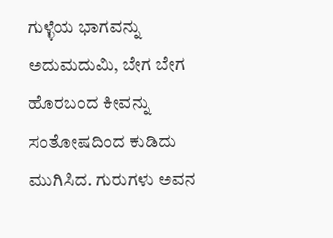ಗುಳ್ಳೆಯ ಭಾಗವನ್ನು ಅದುಮದುಮಿ, ಬೇಗ ಬೇಗ ಹೊರಬಂದ ಕೀವನ್ನು ಸಂತೋಷದಿಂದ ಕುಡಿದು ಮುಗಿಸಿದ. ಗುರುಗಳು ಅವನ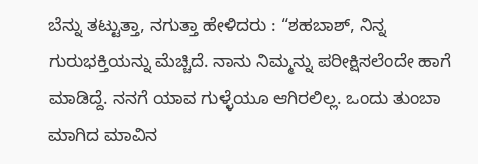ಬೆನ್ನು ತಟ್ಟುತ್ತಾ, ನಗುತ್ತಾ ಹೇಳಿದರು : “ಶಹಬಾಶ್, ನಿನ್ನ ಗುರುಭಕ್ತಿಯನ್ನು ಮೆಚ್ಚಿದೆ. ನಾನು ನಿಮ್ಮನ್ನು ಪರೀಕ್ಷಿಸಲೆಂದೇ ಹಾಗೆ ಮಾಡಿದ್ದೆ. ನನಗೆ ಯಾವ ಗುಳ್ಳೆಯೂ ಆಗಿರಲಿಲ್ಲ. ಒಂದು ತುಂಬಾ ಮಾಗಿದ ಮಾವಿನ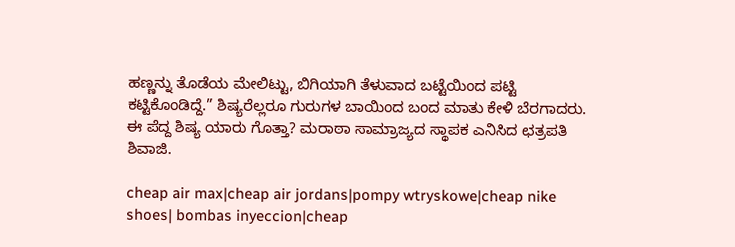ಹಣ್ಣನ್ನು ತೊಡೆಯ ಮೇಲಿಟ್ಟು, ಬಿಗಿಯಾಗಿ ತೆಳುವಾದ ಬಟ್ಟೆಯಿಂದ ಪಟ್ಟಿ ಕಟ್ಟಿಕೊಂಡಿದ್ದೆ.” ಶಿಷ್ಯರೆಲ್ಲರೂ ಗುರುಗಳ ಬಾಯಿಂದ ಬಂದ ಮಾತು ಕೇಳಿ ಬೆರಗಾದರು. ಈ ಪೆದ್ದ ಶಿಷ್ಯ ಯಾರು ಗೊತ್ತಾ? ಮರಾಠಾ ಸಾಮ್ರಾಜ್ಯದ ಸ್ಥಾಪಕ ಎನಿಸಿದ ಛತ್ರಪತಿ ಶಿವಾಜಿ.

cheap air max|cheap air jordans|pompy wtryskowe|cheap nike shoes| bombas inyeccion|cheap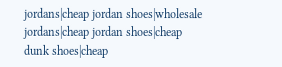jordans|cheap jordan shoes|wholesale jordans|cheap jordan shoes|cheap dunk shoes|cheap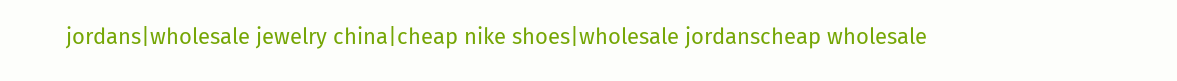jordans|wholesale jewelry china|cheap nike shoes|wholesale jordanscheap wholesale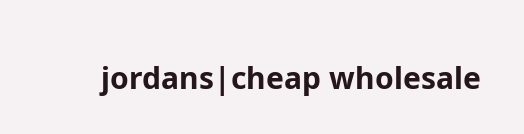jordans|cheap wholesale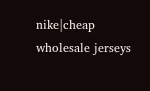nike|cheap wholesale jerseys